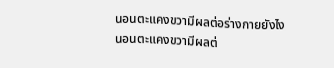นอนตะแคงขวามีผลต่อร่างกายยังไง
นอนตะแคงขวามีผลต่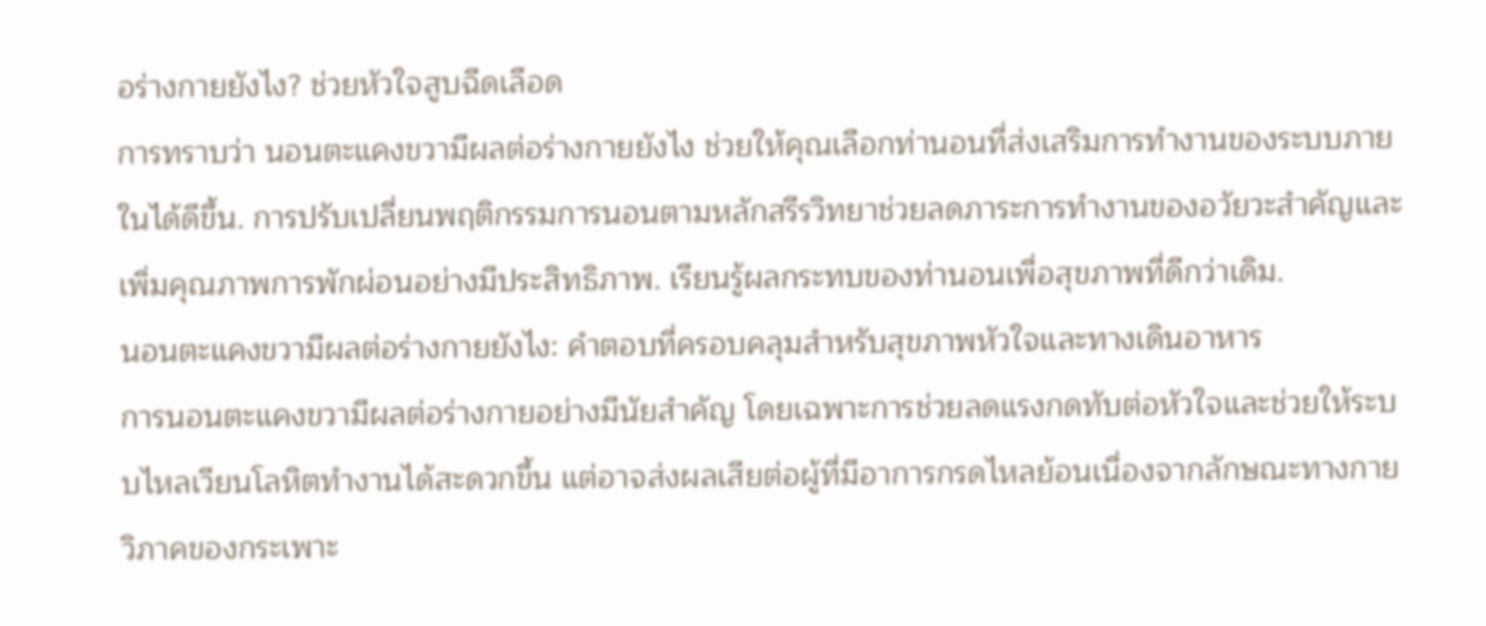อร่างกายยังไง? ช่วยหัวใจสูบฉีดเลือด
การทราบว่า นอนตะแคงขวามีผลต่อร่างกายยังไง ช่วยให้คุณเลือกท่านอนที่ส่งเสริมการทำงานของระบบภายในได้ดีขึ้น. การปรับเปลี่ยนพฤติกรรมการนอนตามหลักสรีรวิทยาช่วยลดภาระการทำงานของอวัยวะสำคัญและเพิ่มคุณภาพการพักผ่อนอย่างมีประสิทธิภาพ. เรียนรู้ผลกระทบของท่านอนเพื่อสุขภาพที่ดีกว่าเดิม.
นอนตะแคงขวามีผลต่อร่างกายยังไง: คำตอบที่ครอบคลุมสำหรับสุขภาพหัวใจและทางเดินอาหาร
การนอนตะแคงขวามีผลต่อร่างกายอย่างมีนัยสำคัญ โดยเฉพาะการช่วยลดแรงกดทับต่อหัวใจและช่วยให้ระบบไหลเวียนโลหิตทำงานได้สะดวกขึ้น แต่อาจส่งผลเสียต่อผู้ที่มีอาการกรดไหลย้อนเนื่องจากลักษณะทางกายวิภาคของกระเพาะ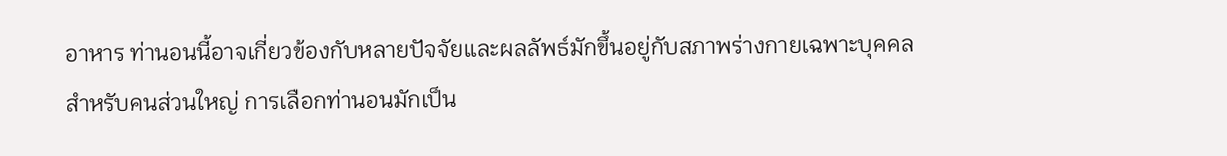อาหาร ท่านอนนี้อาจเกี่ยวข้องกับหลายปัจจัยและผลลัพธ์มักขึ้นอยู่กับสภาพร่างกายเฉพาะบุคคล
สำหรับคนส่วนใหญ่ การเลือกท่านอนมักเป็น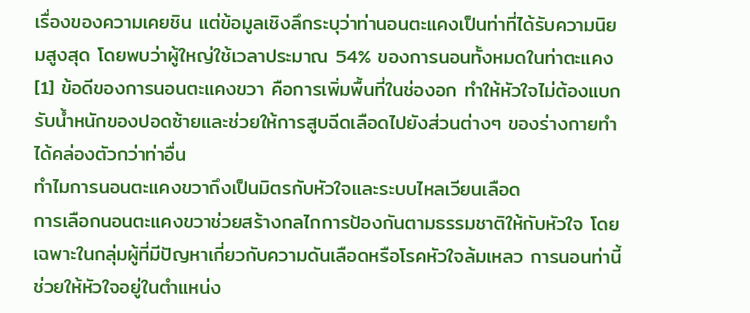เรื่องของความเคยชิน แต่ข้อมูลเชิงลึกระบุว่าท่านอนตะแคงเป็นท่าที่ได้รับความนิยมสูงสุด โดยพบว่าผู้ใหญ่ใช้เวลาประมาณ 54% ของการนอนทั้งหมดในท่าตะแคง[1] ข้อดีของการนอนตะแคงขวา คือการเพิ่มพื้นที่ในช่องอก ทำให้หัวใจไม่ต้องแบกรับน้ำหนักของปอดซ้ายและช่วยให้การสูบฉีดเลือดไปยังส่วนต่างๆ ของร่างกายทำได้คล่องตัวกว่าท่าอื่น
ทำไมการนอนตะแคงขวาถึงเป็นมิตรกับหัวใจและระบบไหลเวียนเลือด
การเลือกนอนตะแคงขวาช่วยสร้างกลไกการป้องกันตามธรรมชาติให้กับหัวใจ โดยเฉพาะในกลุ่มผู้ที่มีปัญหาเกี่ยวกับความดันเลือดหรือโรคหัวใจล้มเหลว การนอนท่านี้ช่วยให้หัวใจอยู่ในตำแหน่ง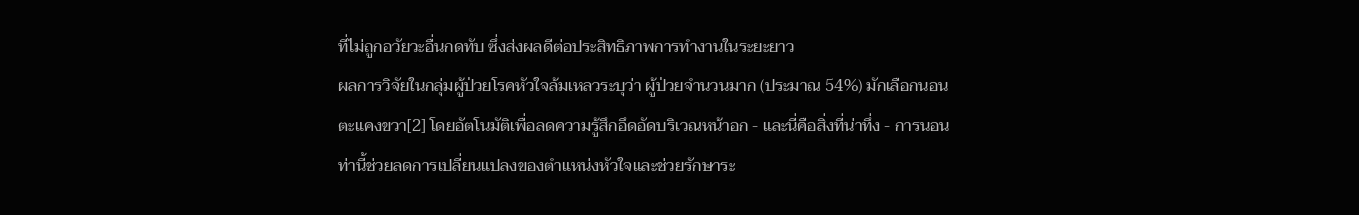ที่ไม่ถูกอวัยวะอื่นกดทับ ซึ่งส่งผลดีต่อประสิทธิภาพการทำงานในระยะยาว
ผลการวิจัยในกลุ่มผู้ป่วยโรคหัวใจล้มเหลวระบุว่า ผู้ป่วยจำนวนมาก (ประมาณ 54%) มักเลือกนอนตะแคงขวา[2] โดยอัตโนมัติเพื่อลดความรู้สึกอึดอัดบริเวณหน้าอก - และนี่คือสิ่งที่น่าทึ่ง - การนอนท่านี้ช่วยลดการเปลี่ยนแปลงของตำแหน่งหัวใจและช่วยรักษาระ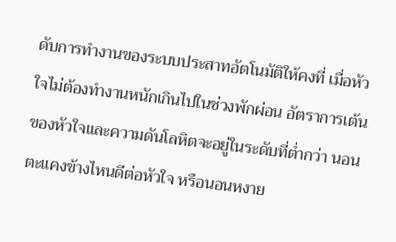ดับการทำงานของระบบประสาทอัตโนมัติให้คงที่ เมื่อหัวใจไม่ต้องทำงานหนักเกินไปในช่วงพักผ่อน อัตราการเต้นของหัวใจและความดันโลหิตจะอยู่ในระดับที่ต่ำกว่า นอนตะแคงข้างไหนดีต่อหัวใจ หรือนอนหงาย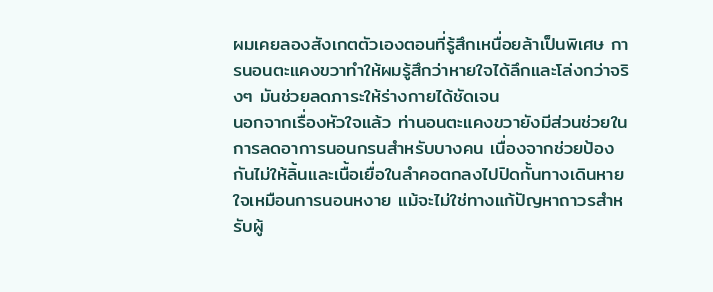ผมเคยลองสังเกตตัวเองตอนที่รู้สึกเหนื่อยล้าเป็นพิเศษ การนอนตะแคงขวาทำให้ผมรู้สึกว่าหายใจได้ลึกและโล่งกว่าจริงๆ มันช่วยลดภาระให้ร่างกายได้ชัดเจน
นอกจากเรื่องหัวใจแล้ว ท่านอนตะแคงขวายังมีส่วนช่วยในการลดอาการนอนกรนสำหรับบางคน เนื่องจากช่วยป้องกันไม่ให้ลิ้นและเนื้อเยื่อในลำคอตกลงไปปิดกั้นทางเดินหายใจเหมือนการนอนหงาย แม้จะไม่ใช่ทางแก้ปัญหาถาวรสำหรับผู้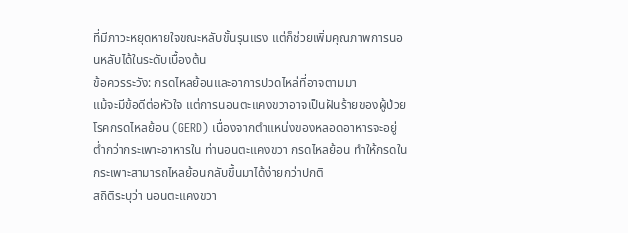ที่มีภาวะหยุดหายใจขณะหลับขั้นรุนแรง แต่ก็ช่วยเพิ่มคุณภาพการนอนหลับได้ในระดับเบื้องต้น
ข้อควรระวัง: กรดไหลย้อนและอาการปวดไหล่ที่อาจตามมา
แม้จะมีข้อดีต่อหัวใจ แต่การนอนตะแคงขวาอาจเป็นฝันร้ายของผู้ป่วยโรคกรดไหลย้อน (GERD) เนื่องจากตำแหน่งของหลอดอาหารจะอยู่ต่ำกว่ากระเพาะอาหารใน ท่านอนตะแคงขวา กรดไหลย้อน ทำให้กรดในกระเพาะสามารถไหลย้อนกลับขึ้นมาได้ง่ายกว่าปกติ
สถิติระบุว่า นอนตะแคงขวา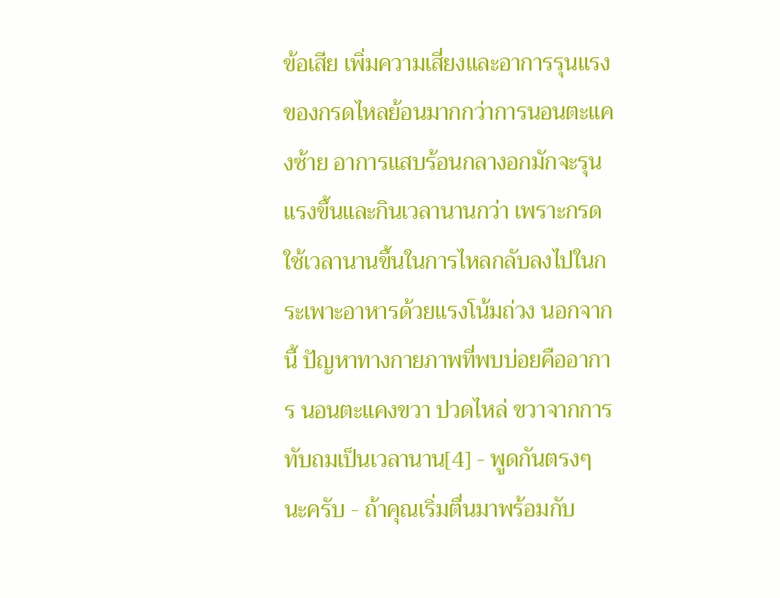ข้อเสีย เพิ่มความเสี่ยงและอาการรุนแรงของกรดไหลย้อนมากกว่าการนอนตะแคงซ้าย อาการแสบร้อนกลางอกมักจะรุนแรงขึ้นและกินเวลานานกว่า เพราะกรดใช้เวลานานขึ้นในการไหลกลับลงไปในกระเพาะอาหารด้วยแรงโน้มถ่วง นอกจากนี้ ปัญหาทางกายภาพที่พบบ่อยคืออาการ นอนตะแคงขวา ปวดไหล่ ขวาจากการทับถมเป็นเวลานาน[4] - พูดกันตรงๆ นะครับ - ถ้าคุณเริ่มตื่นมาพร้อมกับ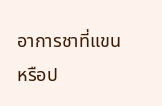อาการชาที่แขนหรือป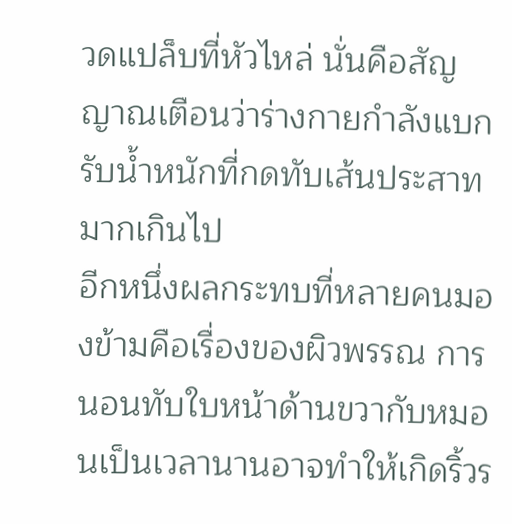วดแปล็บที่หัวไหล่ นั่นคือสัญญาณเตือนว่าร่างกายกำลังแบกรับน้ำหนักที่กดทับเส้นประสาทมากเกินไป
อีกหนึ่งผลกระทบที่หลายคนมองข้ามคือเรื่องของผิวพรรณ การนอนทับใบหน้าด้านขวากับหมอนเป็นเวลานานอาจทำให้เกิดริ้วร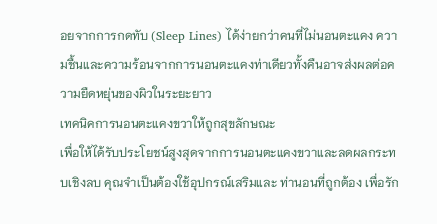อยจากการกดทับ (Sleep Lines) ได้ง่ายกว่าคนที่ไม่นอนตะแคง ความชื้นและความร้อนจากการนอนตะแคงท่าเดียวทั้งคืนอาจส่งผลต่อความยืดหยุ่นของผิวในระยะยาว
เทคนิคการนอนตะแคงขวาให้ถูกสุขลักษณะ
เพื่อให้ได้รับประโยชน์สูงสุดจากการนอนตะแคงขวาและลดผลกระทบเชิงลบ คุณจำเป็นต้องใช้อุปกรณ์เสริมและ ท่านอนที่ถูกต้อง เพื่อรัก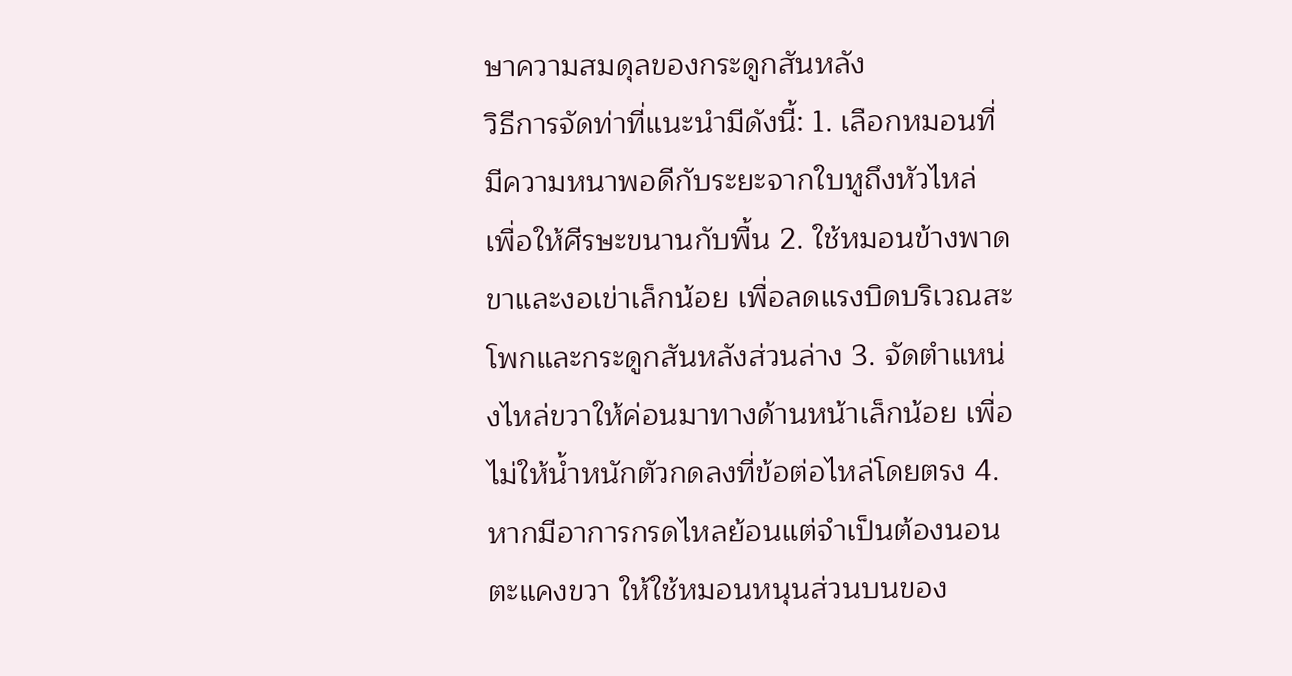ษาความสมดุลของกระดูกสันหลัง
วิธีการจัดท่าที่แนะนำมีดังนี้: 1. เลือกหมอนที่มีความหนาพอดีกับระยะจากใบหูถึงหัวไหล่ เพื่อให้ศีรษะขนานกับพื้น 2. ใช้หมอนข้างพาดขาและงอเข่าเล็กน้อย เพื่อลดแรงบิดบริเวณสะโพกและกระดูกสันหลังส่วนล่าง 3. จัดตำแหน่งไหล่ขวาให้ค่อนมาทางด้านหน้าเล็กน้อย เพื่อไม่ให้น้ำหนักตัวกดลงที่ข้อต่อไหล่โดยตรง 4. หากมีอาการกรดไหลย้อนแต่จำเป็นต้องนอนตะแคงขวา ให้ใช้หมอนหนุนส่วนบนของ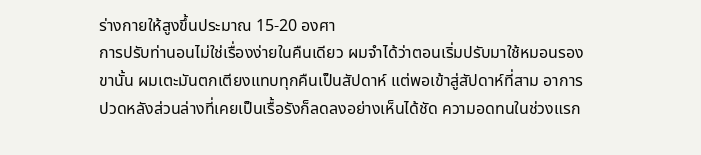ร่างกายให้สูงขึ้นประมาณ 15-20 องศา
การปรับท่านอนไม่ใช่เรื่องง่ายในคืนเดียว ผมจำได้ว่าตอนเริ่มปรับมาใช้หมอนรองขานั้น ผมเตะมันตกเตียงแทบทุกคืนเป็นสัปดาห์ แต่พอเข้าสู่สัปดาห์ที่สาม อาการปวดหลังส่วนล่างที่เคยเป็นเรื้อรังก็ลดลงอย่างเห็นได้ชัด ความอดทนในช่วงแรก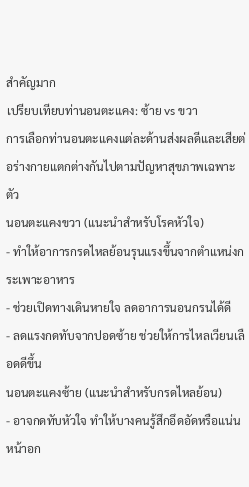สำคัญมาก
เปรียบเทียบท่านอนตะแคง: ซ้าย vs ขวา
การเลือกท่านอนตะแคงแต่ละด้านส่งผลดีและเสียต่อร่างกายแตกต่างกันไปตามปัญหาสุขภาพเฉพาะตัว
นอนตะแคงขวา (แนะนำสำหรับโรคหัวใจ)
- ทำให้อาการกรดไหลย้อนรุนแรงขึ้นจากตำแหน่งกระเพาะอาหาร
- ช่วยเปิดทางเดินหายใจ ลดอาการนอนกรนได้ดี
- ลดแรงกดทับจากปอดซ้าย ช่วยให้การไหลเวียนเลือดดีขึ้น
นอนตะแคงซ้าย (แนะนำสำหรับกรดไหลย้อน)
- อาจกดทับหัวใจ ทำให้บางคนรู้สึกอึดอัดหรือแน่นหน้าอก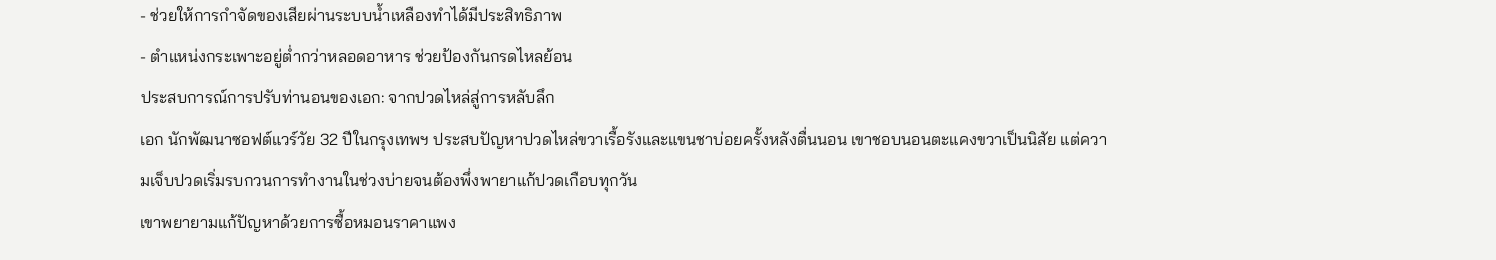- ช่วยให้การกำจัดของเสียผ่านระบบน้ำเหลืองทำได้มีประสิทธิภาพ
- ตำแหน่งกระเพาะอยู่ต่ำกว่าหลอดอาหาร ช่วยป้องกันกรดไหลย้อน
ประสบการณ์การปรับท่านอนของเอก: จากปวดไหล่สู่การหลับลึก
เอก นักพัฒนาซอฟต์แวร์วัย 32 ปีในกรุงเทพฯ ประสบปัญหาปวดไหล่ขวาเรื้อรังและแขนชาบ่อยครั้งหลังตื่นนอน เขาชอบนอนตะแคงขวาเป็นนิสัย แต่ความเจ็บปวดเริ่มรบกวนการทำงานในช่วงบ่ายจนต้องพึ่งพายาแก้ปวดเกือบทุกวัน
เขาพยายามแก้ปัญหาด้วยการซื้อหมอนราคาแพง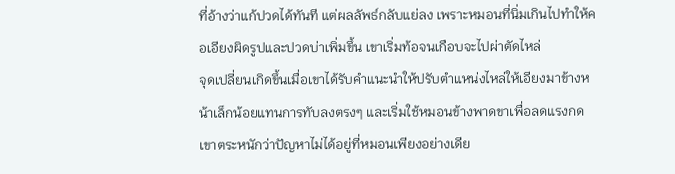ที่อ้างว่าแก้ปวดได้ทันที แต่ผลลัพธ์กลับแย่ลง เพราะหมอนที่นิ่มเกินไปทำให้คอเอียงผิดรูปและปวดบ่าเพิ่มขึ้น เขาเริ่มท้อจนเกือบจะไปผ่าตัดไหล่
จุดเปลี่ยนเกิดขึ้นเมื่อเขาได้รับคำแนะนำให้ปรับตำแหน่งไหล่ให้เอียงมาข้างหน้าเล็กน้อยแทนการทับลงตรงๆ และเริ่มใช้หมอนข้างพาดขาเพื่อลดแรงกด เขาตระหนักว่าปัญหาไม่ได้อยู่ที่หมอนเพียงอย่างเดีย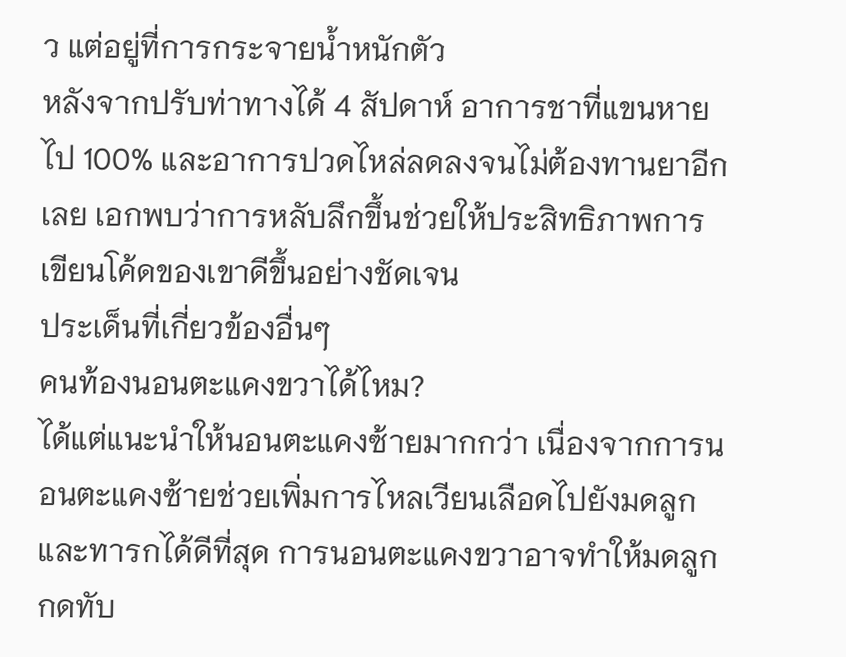ว แต่อยู่ที่การกระจายน้ำหนักตัว
หลังจากปรับท่าทางได้ 4 สัปดาห์ อาการชาที่แขนหายไป 100% และอาการปวดไหล่ลดลงจนไม่ต้องทานยาอีกเลย เอกพบว่าการหลับลึกขึ้นช่วยให้ประสิทธิภาพการเขียนโค้ดของเขาดีขึ้นอย่างชัดเจน
ประเด็นที่เกี่ยวข้องอื่นๆ
คนท้องนอนตะแคงขวาได้ไหม?
ได้แต่แนะนำให้นอนตะแคงซ้ายมากกว่า เนื่องจากการนอนตะแคงซ้ายช่วยเพิ่มการไหลเวียนเลือดไปยังมดลูกและทารกได้ดีที่สุด การนอนตะแคงขวาอาจทำให้มดลูกกดทับ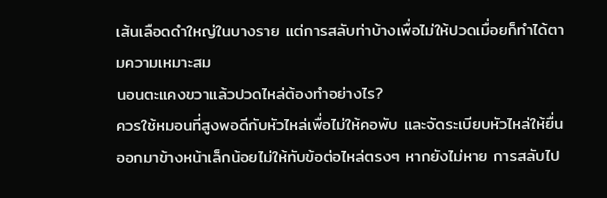เส้นเลือดดำใหญ่ในบางราย แต่การสลับท่าบ้างเพื่อไม่ให้ปวดเมื่อยก็ทำได้ตามความเหมาะสม
นอนตะแคงขวาแล้วปวดไหล่ต้องทำอย่างไร?
ควรใช้หมอนที่สูงพอดีกับหัวไหล่เพื่อไม่ให้คอพับ และจัดระเบียบหัวไหล่ให้ยื่นออกมาข้างหน้าเล็กน้อยไม่ให้ทับข้อต่อไหล่ตรงๆ หากยังไม่หาย การสลับไป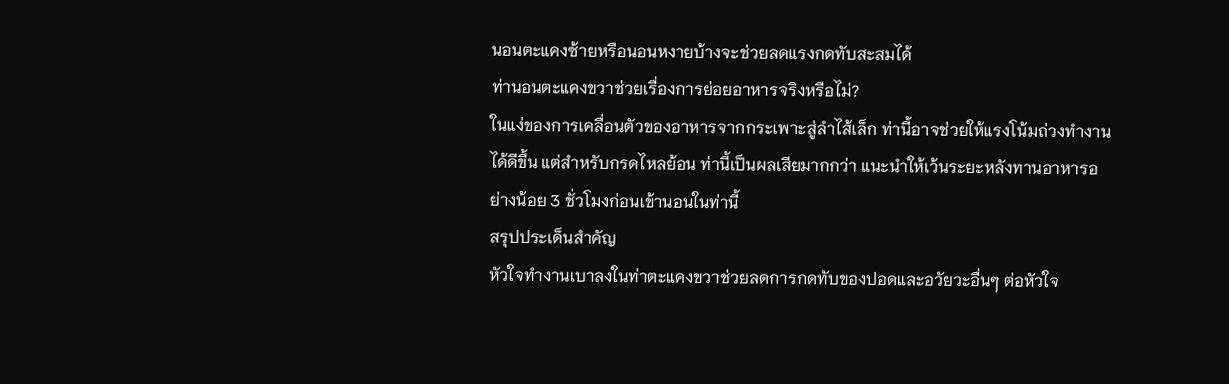นอนตะแคงซ้ายหรือนอนหงายบ้างจะช่วยลดแรงกดทับสะสมได้
ท่านอนตะแคงขวาช่วยเรื่องการย่อยอาหารจริงหรือไม่?
ในแง่ของการเคลื่อนตัวของอาหารจากกระเพาะสู่ลำไส้เล็ก ท่านี้อาจช่วยให้แรงโน้มถ่วงทำงานได้ดีขึ้น แต่สำหรับกรดไหลย้อน ท่านี้เป็นผลเสียมากกว่า แนะนำให้เว้นระยะหลังทานอาหารอย่างน้อย 3 ชั่วโมงก่อนเข้านอนในท่านี้
สรุปประเด็นสำคัญ
หัวใจทำงานเบาลงในท่าตะแคงขวาช่วยลดการกดทับของปอดและอวัยวะอื่นๆ ต่อหัวใจ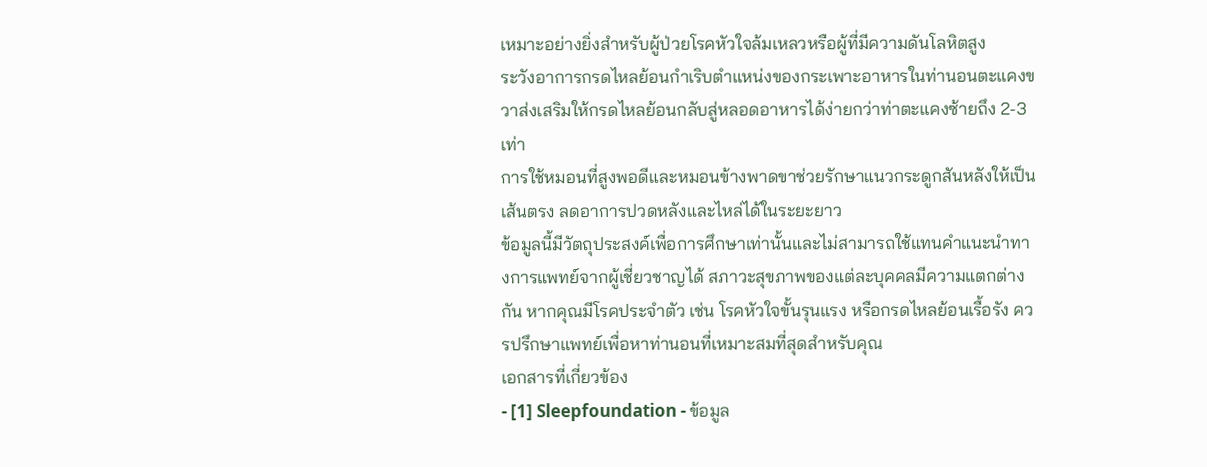เหมาะอย่างยิ่งสำหรับผู้ป่วยโรคหัวใจล้มเหลวหรือผู้ที่มีความดันโลหิตสูง
ระวังอาการกรดไหลย้อนกำเริบตำแหน่งของกระเพาะอาหารในท่านอนตะแคงขวาส่งเสริมให้กรดไหลย้อนกลับสู่หลอดอาหารได้ง่ายกว่าท่าตะแคงซ้ายถึง 2-3 เท่า
การใช้หมอนที่สูงพอดีและหมอนข้างพาดขาช่วยรักษาแนวกระดูกสันหลังให้เป็นเส้นตรง ลดอาการปวดหลังและไหล่ได้ในระยะยาว
ข้อมูลนี้มีวัตถุประสงค์เพื่อการศึกษาเท่านั้นและไม่สามารถใช้แทนคำแนะนำทางการแพทย์จากผู้เชี่ยวชาญได้ สภาวะสุขภาพของแต่ละบุคคลมีความแตกต่างกัน หากคุณมีโรคประจำตัว เช่น โรคหัวใจขั้นรุนแรง หรือกรดไหลย้อนเรื้อรัง ควรปรึกษาแพทย์เพื่อหาท่านอนที่เหมาะสมที่สุดสำหรับคุณ
เอกสารที่เกี่ยวข้อง
- [1] Sleepfoundation - ข้อมูล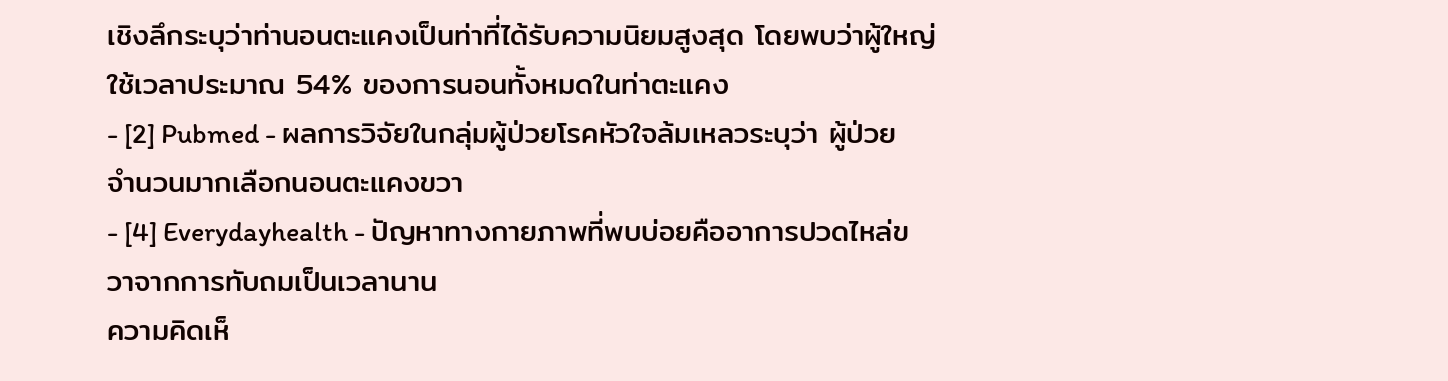เชิงลึกระบุว่าท่านอนตะแคงเป็นท่าที่ได้รับความนิยมสูงสุด โดยพบว่าผู้ใหญ่ใช้เวลาประมาณ 54% ของการนอนทั้งหมดในท่าตะแคง
- [2] Pubmed - ผลการวิจัยในกลุ่มผู้ป่วยโรคหัวใจล้มเหลวระบุว่า ผู้ป่วยจำนวนมากเลือกนอนตะแคงขวา
- [4] Everydayhealth - ปัญหาทางกายภาพที่พบบ่อยคืออาการปวดไหล่ขวาจากการทับถมเป็นเวลานาน
ความคิดเห็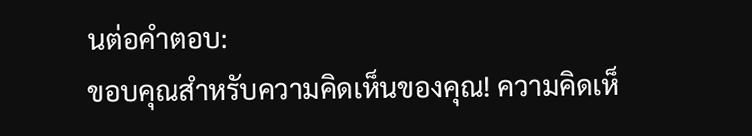นต่อคำตอบ:
ขอบคุณสำหรับความคิดเห็นของคุณ! ความคิดเห็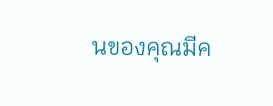นของคุณมีค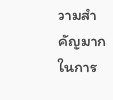วามสำคัญมากในการ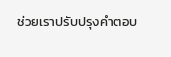ช่วยเราปรับปรุงคำตอบ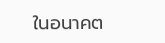ในอนาคต